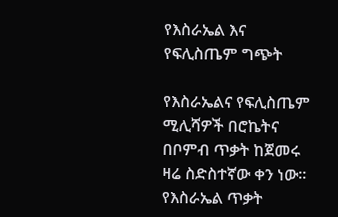የእስራኤል እና የፍሊስጤም ግጭት

የእስራኤልና የፍሊስጤም ሚሊሻዎች በሮኬትና በቦምብ ጥቃት ከጀመሩ ዛሬ ስድስተኛው ቀን ነው። የእስራኤል ጥቃት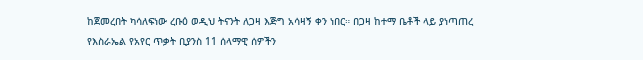ከጀመረበት ካሳለፍነው ረቡዕ ወዲህ ትናንት ለጋዛ እጅግ አሳዛኝ ቀን ነበር። በጋዛ ከተማ ቤቶች ላይ ያነጣጠረ የእስራኤል የአየር ጥቃት ቢያንስ 11 ሰላማዊ ሰዎችን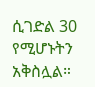ሲገድል 30 የሚሆኑትን አቅስሏል።